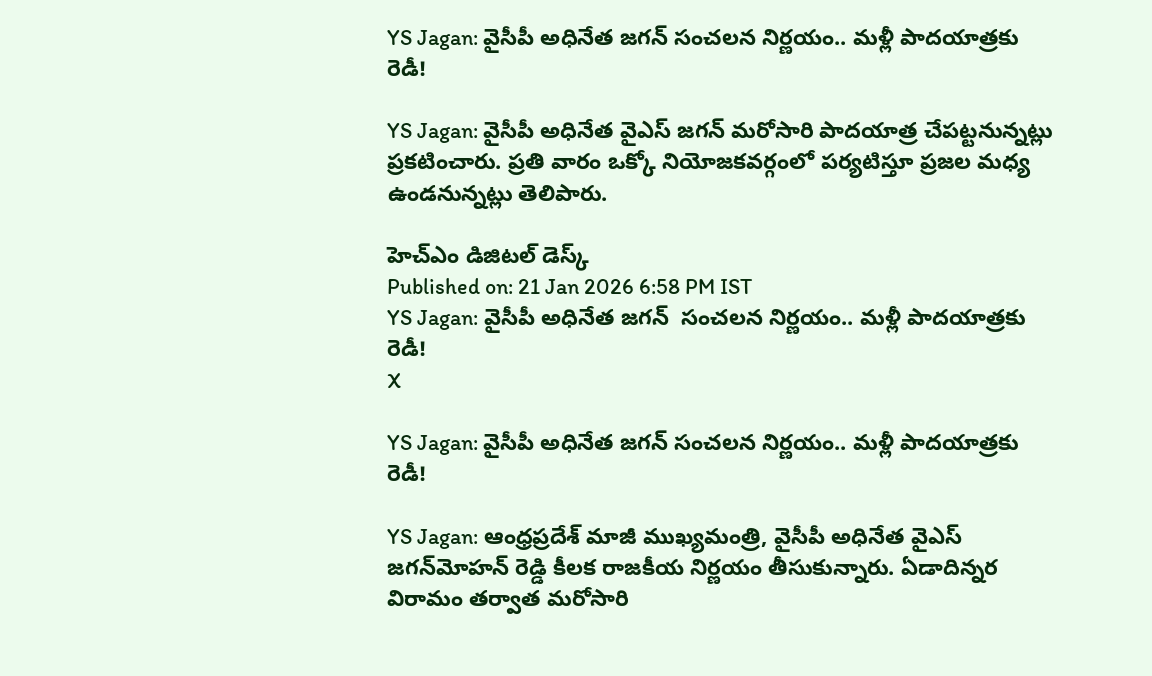YS Jagan: వైసీపీ అధినేత జగన్ సంచలన నిర్ణయం.. మళ్లీ పాదయాత్రకు రెడీ!

YS Jagan: వైసీపీ అధినేత వైఎస్ జగన్ మరోసారి పాదయాత్ర చేపట్టనున్నట్లు ప్రకటించారు. ప్రతి వారం ఒక్కో నియోజకవర్గంలో పర్యటిస్తూ ప్రజల మధ్య ఉండనున్నట్లు తెలిపారు.

హెచ్ఎం డిజిటల్ డెస్క్
Published on: 21 Jan 2026 6:58 PM IST
YS Jagan: వైసీపీ అధినేత జగన్  సంచలన నిర్ణయం.. మళ్లీ పాదయాత్రకు రెడీ!
X

YS Jagan: వైసీపీ అధినేత జగన్ సంచలన నిర్ణయం.. మళ్లీ పాదయాత్రకు రెడీ!

YS Jagan: ఆంధ్రప్రదేశ్ మాజీ ముఖ్యమంత్రి, వైసీపీ అధినేత వైఎస్ జగన్‌మోహన్ రెడ్డి కీలక రాజకీయ నిర్ణయం తీసుకున్నారు. ఏడాదిన్నర విరామం తర్వాత మరోసారి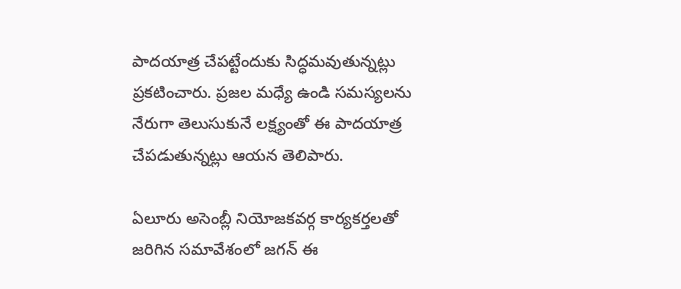పాదయాత్ర చేపట్టేందుకు సిద్ధమవుతున్నట్లు ప్రకటించారు. ప్రజల మధ్యే ఉండి సమస్యలను నేరుగా తెలుసుకునే లక్ష్యంతో ఈ పాదయాత్ర చేపడుతున్నట్లు ఆయన తెలిపారు.

ఏలూరు అసెంబ్లీ నియోజకవర్గ కార్యకర్తలతో జరిగిన సమావేశంలో జగన్ ఈ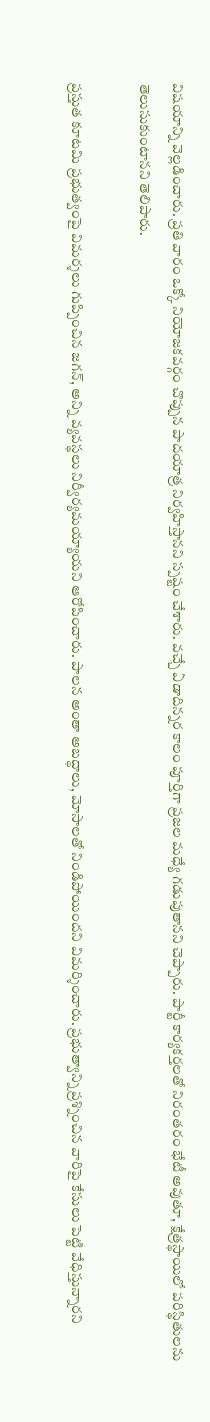విషయాన్ని వెల్లడించారు. ప్రతి వారం ఒక్కో నియోజకవర్గం చొప్పున పాదయాత్ర నిర్వహిస్తానని స్పష్టం చేశారు. వచ్చే ఏడాదిన్నర కాలం పూర్తిగా ప్రజల మధ్యే గడుపుతానని చెప్పారు. పార్టీ కార్యకర్తలతో నిరంతరం భేటీ అవుతూ, క్షేత్రస్థాయిలో పరిస్థితులను తెలుసుకుంటానని తెలిపారు.

ప్రస్తుత కూటమి ప్రభుత్వంపై విమర్శలు గుప్పించిన జగన్, అన్ని వ్యవస్థలు నిర్వీర్యమయ్యాయని ఆరోపించారు. పాలన అంతా అబద్ధాలు, మోసాలతో నిండిపోయిందని విమర్శించారు. ప్రభుత్వాన్ని ప్రశ్నించిన వారిపై కేసులు పెట్టి వేధిస్తున్నారని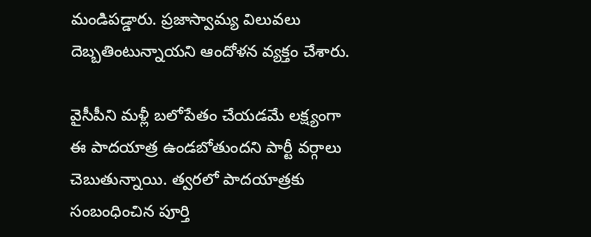మండిపడ్డారు. ప్రజాస్వామ్య విలువలు దెబ్బతింటున్నాయని ఆందోళన వ్యక్తం చేశారు.

వైసీపీని మళ్లీ బలోపేతం చేయడమే లక్ష్యంగా ఈ పాదయాత్ర ఉండబోతుందని పార్టీ వర్గాలు చెబుతున్నాయి. త్వరలో పాదయాత్రకు సంబంధించిన పూర్తి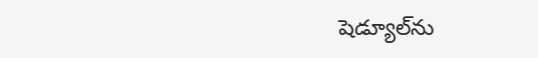షెడ్యూల్‌ను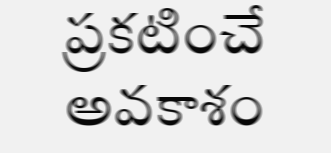ప్రకటించే అవకాశం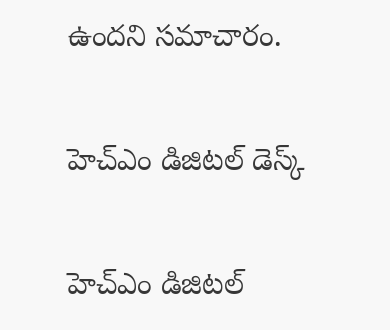ఉందని సమాచారం.

హెచ్ఎం డిజిటల్ డెస్క్

హెచ్ఎం డిజిటల్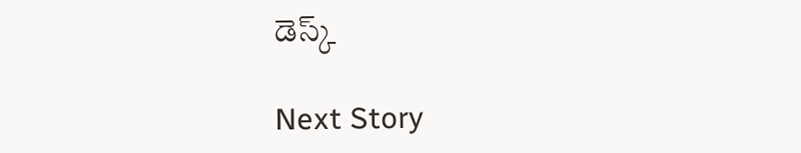డెస్క్

Next Story